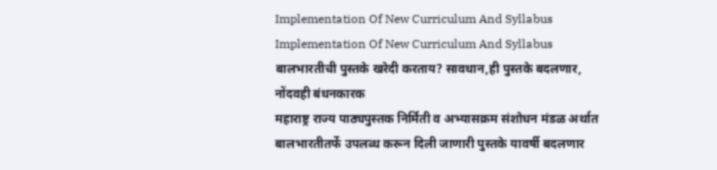Implementation Of New Curriculum And Syllabus
Implementation Of New Curriculum And Syllabus
बालभारतीची पुस्तके खरेदी करताय? सावधान,ही पुस्तके बदलणार, नोंदवही बंधनकारक
महाराष्ट्र राज्य पाठ्यपुस्तक निर्मिती व अभ्यासक्रम संशोधन मंडळ अर्थात बालभारतीतर्फे उपलब्ध करून दिली जाणारी पुस्तके यावर्षी बदलणार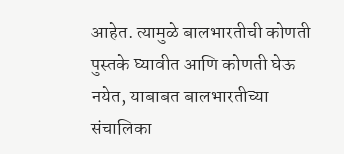आहेत. त्यामुळे बालभारतीची कोणती पुस्तके घ्यावीत आणि कोणती घेऊ नयेत, याबाबत बालभारतीच्या संचालिका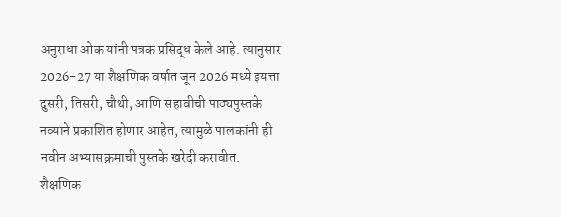अनुराधा ओक यांनी पत्रक प्रसिद्ध केले आहे. त्यानुसार 2026-27 या शैक्षणिक वर्षात जून 2026 मध्ये इयत्ता दुसरी, तिसरी, चौथी, आणि सहावीची पाठ्यपुस्तके नव्याने प्रकाशित होणार आहेत, त्यामुळे पालकांनी ही नवीन अभ्यासक्रमाची पुस्तके खरेदी करावीत.
शैक्षणिक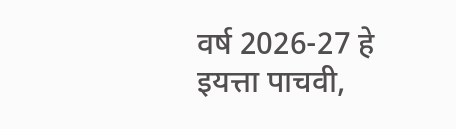वर्ष 2026-27 हे इयत्ता पाचवी,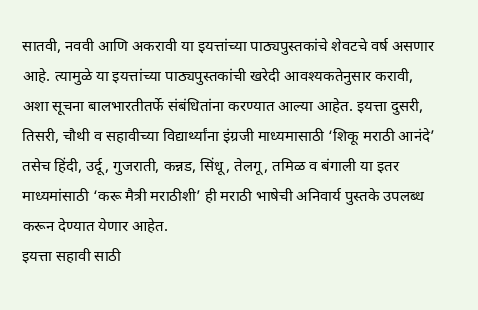सातवी, नववी आणि अकरावी या इयत्तांच्या पाठ्यपुस्तकांचे शेवटचे वर्ष असणार आहे. त्यामुळे या इयत्तांच्या पाठ्यपुस्तकांची खरेदी आवश्यकतेनुसार करावी, अशा सूचना बालभारतीतर्फे संबंधितांना करण्यात आल्या आहेत. इयत्ता दुसरी, तिसरी, चौथी व सहावीच्या विद्यार्थ्यांना इंग्रजी माध्यमासाठी ‘शिकू मराठी आनंदे’ तसेच हिंदी, उर्दू, गुजराती, कन्नड, सिंधू, तेलगू, तमिळ व बंगाली या इतर माध्यमांसाठी ‘करू मैत्री मराठीशी’ ही मराठी भाषेची अनिवार्य पुस्तके उपलब्ध करून देण्यात येणार आहेत.
इयत्ता सहावी साठी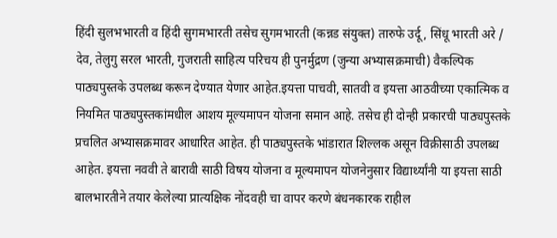हिंदी सुलभभारती व हिंदी सुगमभारती तसेच सुगमभारती (कन्नड संयुक्त) तारुफे उर्दू, सिंधू भारती अरे / देव, तेलुगु सरल भारती, गुजराती साहित्य परिचय ही पुनर्मुद्रण (जुन्या अभ्यासक्रमाची) वैकल्पिक पाठ्यपुस्तके उपलब्ध करून देण्यात येणार आहेत.इयत्ता पाचवी, सातवी व इयत्ता आठवीच्या एकात्मिक व नियमित पाठ्यपुस्तकांमधील आशय मूल्यमापन योजना समान आहे. तसेच ही दोन्ही प्रकारची पाठ्यपुस्तके प्रचलित अभ्यासक्रमावर आधारित आहेत. ही पाठ्यपुस्तके भांडारात शिल्लक असून विक्रीसाठी उपलब्ध आहेत. इयत्ता नववी ते बारावी साठी विषय योजना व मूल्यमापन योजनेनुसार विद्यार्थ्यांनी या इयत्ता साठी बालभारतीने तयार केलेल्या प्रात्यक्षिक नोंदवही चा वापर करणे बंधनकारक राहील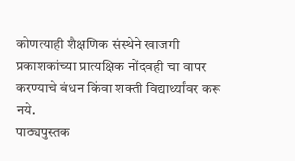कोणत्याही शैक्षणिक संस्थेने खाजगी प्रकाशकांच्या प्रात्यक्षिक नोंदवही चा वापर करण्याचे बंधन किंवा शक्ती विद्यार्थ्यांवर करू नये.
पाठ्यपुस्तक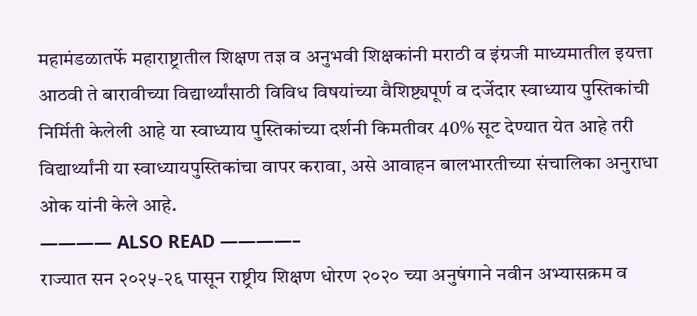महामंडळातर्फे महाराष्ट्रातील शिक्षण तज्ञ व अनुभवी शिक्षकांनी मराठी व इंग्रजी माध्यमातील इयत्ता आठवी ते बारावीच्या विद्यार्थ्यांसाठी विविध विषयांच्या वैशिष्ट्यपूर्ण व दर्जेदार स्वाध्याय पुस्तिकांची निर्मिती केलेली आहे या स्वाध्याय पुस्तिकांच्या दर्शनी किमतीवर 40% सूट देण्यात येत आहे तरी विद्यार्थ्यांनी या स्वाध्यायपुस्तिकांचा वापर करावा, असे आवाहन बालभारतीच्या संचालिका अनुराधा ओक यांनी केले आहे.
———— ALSO READ ————–
राज्यात सन २०२५-२६ पासून राष्ट्रीय शिक्षण धोरण २०२० च्या अनुषंगाने नवीन अभ्यासक्रम व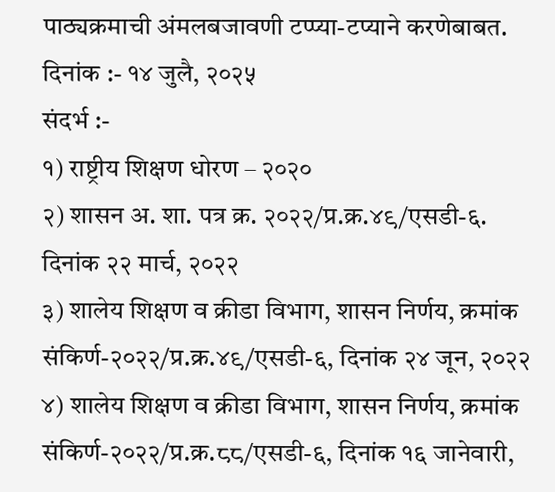पाठ्यक्रमाची अंमलबजावणी टप्प्या-टप्याने करणेबाबत.
दिनांक :- १४ जुलै, २०२५
संदर्भ :-
१) राष्ट्रीय शिक्षण धोरण – २०२०
२) शासन अ. शा. पत्र क्र. २०२२/प्र.क्र.४९/एसडी-६. दिनांक २२ मार्च, २०२२
३) शालेय शिक्षण व क्रीडा विभाग, शासन निर्णय, क्रमांक संकिर्ण-२०२२/प्र.क्र.४९/एसडी-६, दिनांक २४ जून, २०२२
४) शालेय शिक्षण व क्रीडा विभाग, शासन निर्णय, क्रमांक संकिर्ण-२०२२/प्र.क्र.८८/एसडी-६, दिनांक १६ जानेवारी,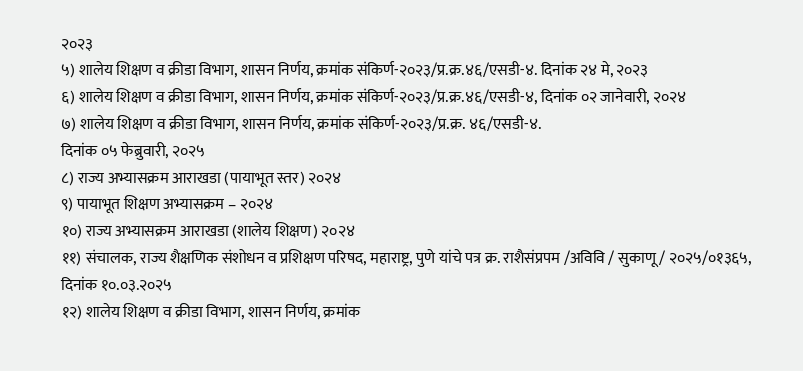२०२३
५) शालेय शिक्षण व क्रीडा विभाग, शासन निर्णय, क्रमांक संकिर्ण-२०२३/प्र.क्र.४६/एसडी-४. दिनांक २४ मे, २०२३
६) शालेय शिक्षण व क्रीडा विभाग, शासन निर्णय, क्रमांक संकिर्ण-२०२३/प्र.क्र.४६/एसडी-४, दिनांक ०२ जानेवारी, २०२४
७) शालेय शिक्षण व क्रीडा विभाग, शासन निर्णय, क्रमांक संकिर्ण-२०२३/प्र.क्र. ४६/एसडी-४.
दिनांक ०५ फेब्रुवारी, २०२५
८) राज्य अभ्यासक्रम आराखडा (पायाभूत स्तर) २०२४
९) पायाभूत शिक्षण अभ्यासक्रम – २०२४
१०) राज्य अभ्यासक्रम आराखडा (शालेय शिक्षण) २०२४
११) संचालक, राज्य शैक्षणिक संशोधन व प्रशिक्षण परिषद, महाराष्ट्र, पुणे यांचे पत्र क्र. राशैसंप्रपम /अविवि / सुकाणू / २०२५/०१३६५, दिनांक १०.०३.२०२५
१२) शालेय शिक्षण व क्रीडा विभाग, शासन निर्णय, क्रमांक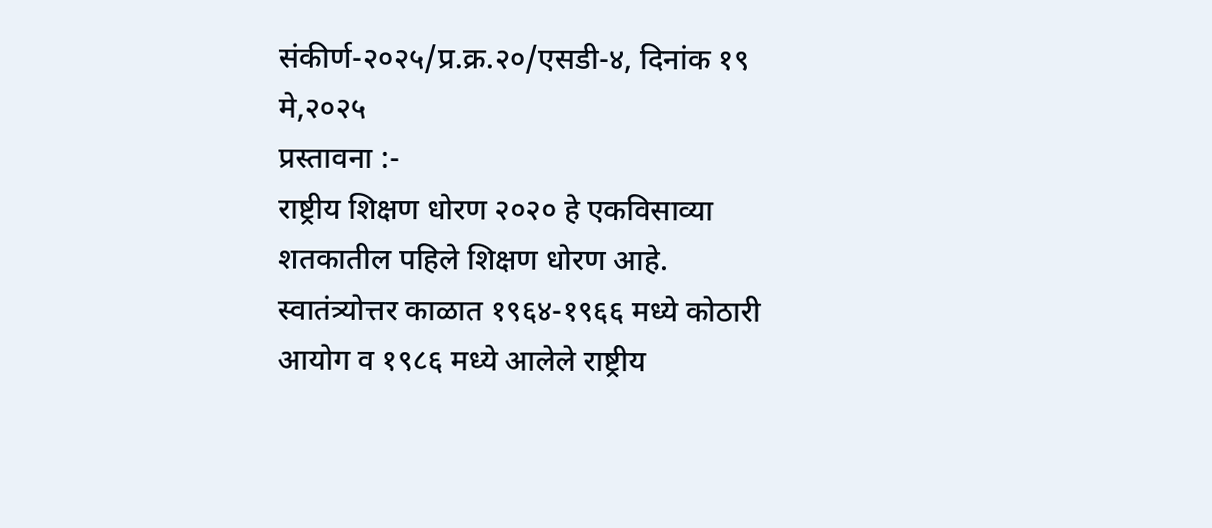संकीर्ण-२०२५/प्र.क्र.२०/एसडी-४, दिनांक १९ मे,२०२५
प्रस्तावना :-
राष्ट्रीय शिक्षण धोरण २०२० हे एकविसाव्या शतकातील पहिले शिक्षण धोरण आहे. स्वातंत्र्योत्तर काळात १९६४-१९६६ मध्ये कोठारी आयोग व १९८६ मध्ये आलेले राष्ट्रीय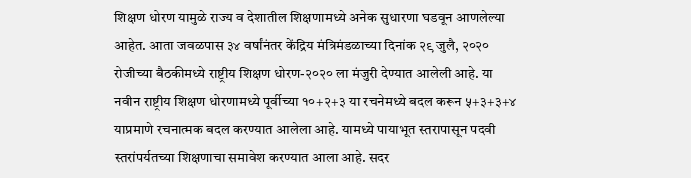शिक्षण धोरण यामुळे राज्य व देशातील शिक्षणामध्ये अनेक सुधारणा घडवून आणलेल्या आहेत. आता जवळपास ३४ वर्षांनंतर केंद्रिय मंत्रिमंडळाच्या दिनांक २९ जुलै, २०२० रोजीच्या बैठकीमध्ये राष्ट्रीय शिक्षण धोरण-२०२० ला मंजुरी देण्यात आलेली आहे. या नवीन राष्ट्रीय शिक्षण धोरणामध्ये पूर्वीच्या १०+२+३ या रचनेमध्ये बदल करून ५+३+३+४ याप्रमाणे रचनात्मक बदल करण्यात आलेला आहे. यामध्ये पायाभूत स्तरापासून पदवी स्तरांपर्यतच्या शिक्षणाचा समावेश करण्यात आला आहे. सदर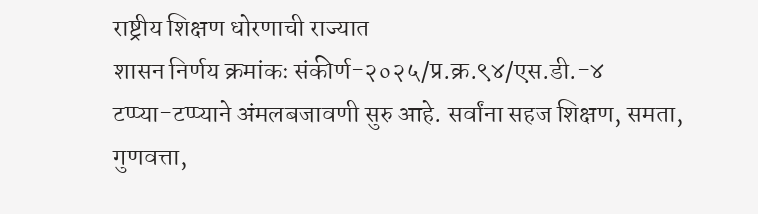राष्ट्रीय शिक्षण धोरणाची राज्यात
शासन निर्णय क्रमांकः संकीर्ण-२०२५/प्र.क्र.९४/एस.डी.-४
टप्प्या-टप्प्याने अंमलबजावणी सुरु आहे. सर्वांना सहज शिक्षण, समता, गुणवत्ता,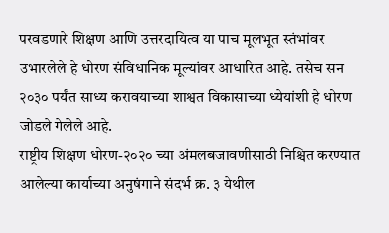परवडणारे शिक्षण आणि उत्तरदायित्व या पाच मूलभूत स्तंभांवर उभारलेले हे धोरण संविधानिक मूल्यांवर आधारित आहे. तसेच सन २०३० पर्यंत साध्य करावयाच्या शाश्वत विकासाच्या ध्येयांशी हे धोरण जोडले गेलेले आहे.
राष्ट्रीय शिक्षण धोरण-२०२० च्या अंमलबजावणीसाठी निश्चित करण्यात आलेल्या कार्याच्या अनुषंगाने संदर्भ क्र. ३ येथील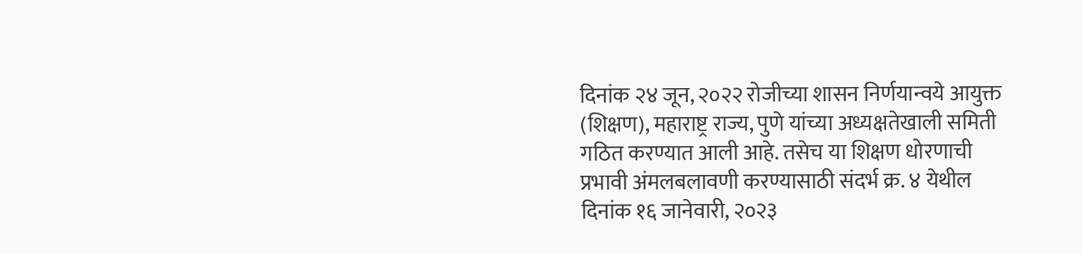दिनांक २४ जून, २०२२ रोजीच्या शासन निर्णयान्वये आयुक्त (शिक्षण), महाराष्ट्र राज्य, पुणे यांच्या अध्यक्षतेखाली समिती गठित करण्यात आली आहे. तसेच या शिक्षण धोरणाची प्रभावी अंमलबलावणी करण्यासाठी संदर्भ क्र. ४ येथील दिनांक १६ जानेवारी, २०२३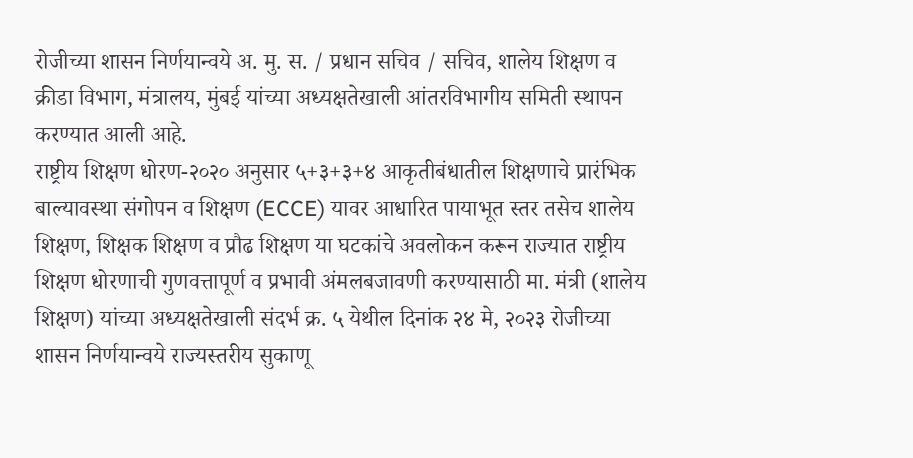रोजीच्या शासन निर्णयान्वये अ. मु. स. / प्रधान सचिव / सचिव, शालेय शिक्षण व क्रीडा विभाग, मंत्रालय, मुंबई यांच्या अध्यक्षतेखाली आंतरविभागीय समिती स्थापन करण्यात आली आहे.
राष्ट्रीय शिक्षण धोरण-२०२० अनुसार ५+३+३+४ आकृतीबंधातील शिक्षणाचे प्रारंभिक बाल्यावस्था संगोपन व शिक्षण (ECCE) यावर आधारित पायाभूत स्तर तसेच शालेय शिक्षण, शिक्षक शिक्षण व प्रौढ शिक्षण या घटकांचे अवलोकन करून राज्यात राष्ट्रीय शिक्षण धोरणाची गुणवत्तापूर्ण व प्रभावी अंमलबजावणी करण्यासाठी मा. मंत्री (शालेय शिक्षण) यांच्या अध्यक्षतेखाली संदर्भ क्र. ५ येथील दिनांक २४ मे, २०२३ रोजीच्या शासन निर्णयान्वये राज्यस्तरीय सुकाणू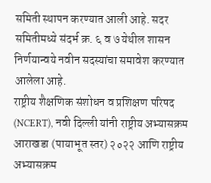समिती स्थापन करण्यात आली आहे. सदर समितीमध्ये संदर्भ क्र. ६ व ७ येथील शासन निर्णयान्वये नवीन सदस्यांचा समावेश करण्यात आलेला आहे.
राष्ट्रीय शैक्षणिक संशोधन व प्रशिक्षण परिषद (NCERT), नवी दिल्ली यांनी राष्ट्रीय अभ्यासक्रम आराखडा (पायाभूत स्तर) २०२२ आणि राष्ट्रीय अभ्यासक्रम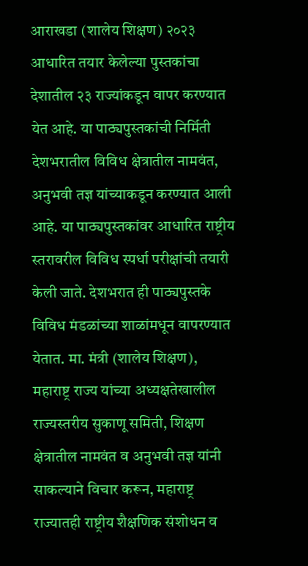आराखडा (शालेय शिक्षण) २०२३ आधारित तयार केलेल्या पुस्तकांचा देशातील २३ राज्यांकडून वापर करण्यात येत आहे. या पाठ्यपुस्तकांची निर्मिती देशभरातील विविध क्षेत्रातील नामवंत, अनुभवी तज्ञ यांच्याकडून करण्यात आली आहे. या पाठ्यपुस्तकांवर आधारित राष्ट्रीय स्तरावरील विविध स्पर्धा परीक्षांची तयारी केली जाते. देशभरात ही पाठ्यपुस्तके विविध मंडळांच्या शाळांमधून वापरण्यात येतात. मा. मंत्री (शालेय शिक्षण), महाराष्ट्र राज्य यांच्या अध्यक्षतेखालील राज्यस्तरीय सुकाणू समिती, शिक्षण क्षेत्रातील नामवंत व अनुभवी तज्ञ यांनी साकल्याने विचार करून, महाराष्ट्र राज्यातही राष्ट्रीय शैक्षणिक संशोधन व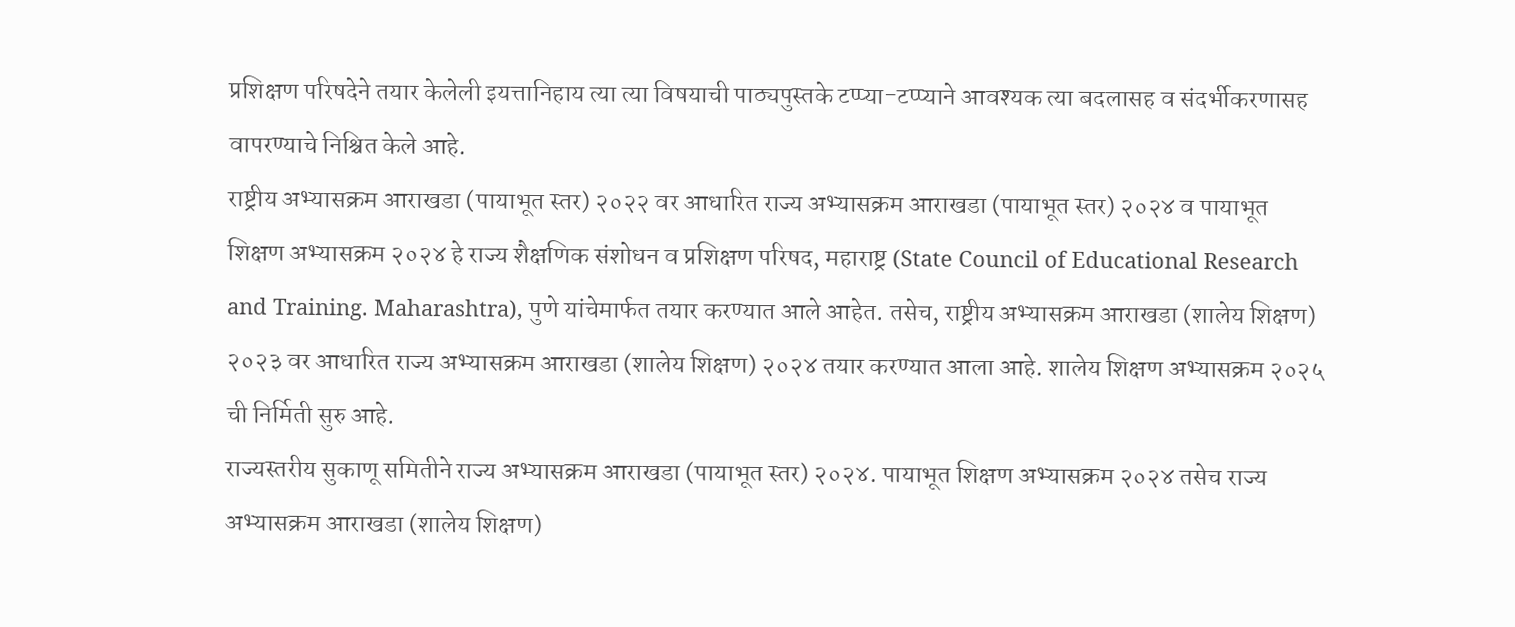प्रशिक्षण परिषदेने तयार केलेली इयत्तानिहाय त्या त्या विषयाची पाठ्यपुस्तके टप्प्या-टप्प्याने आवश्यक त्या बदलासह व संदर्भीकरणासह वापरण्याचे निश्चित केले आहे.
राष्ट्रीय अभ्यासक्रम आराखडा (पायाभूत स्तर) २०२२ वर आधारित राज्य अभ्यासक्रम आराखडा (पायाभूत स्तर) २०२४ व पायाभूत शिक्षण अभ्यासक्रम २०२४ हे राज्य शैक्षणिक संशोधन व प्रशिक्षण परिषद, महाराष्ट्र (State Council of Educational Research and Training. Maharashtra), पुणे यांचेमार्फत तयार करण्यात आले आहेत. तसेच, राष्ट्रीय अभ्यासक्रम आराखडा (शालेय शिक्षण) २०२३ वर आधारित राज्य अभ्यासक्रम आराखडा (शालेय शिक्षण) २०२४ तयार करण्यात आला आहे. शालेय शिक्षण अभ्यासक्रम २०२५ ची निर्मिती सुरु आहे.
राज्यस्तरीय सुकाणू समितीने राज्य अभ्यासक्रम आराखडा (पायाभूत स्तर) २०२४. पायाभूत शिक्षण अभ्यासक्रम २०२४ तसेच राज्य अभ्यासक्रम आराखडा (शालेय शिक्षण)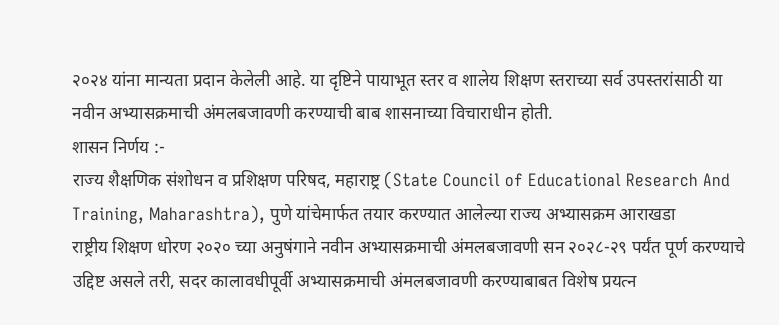२०२४ यांना मान्यता प्रदान केलेली आहे. या दृष्टिने पायाभूत स्तर व शालेय शिक्षण स्तराच्या सर्व उपस्तरांसाठी या नवीन अभ्यासक्रमाची अंमलबजावणी करण्याची बाब शासनाच्या विचाराधीन होती.
शासन निर्णय :-
राज्य शैक्षणिक संशोधन व प्रशिक्षण परिषद, महाराष्ट्र (State Council of Educational Research And Training, Maharashtra), पुणे यांचेमार्फत तयार करण्यात आलेल्या राज्य अभ्यासक्रम आराखडा
राष्ट्रीय शिक्षण धोरण २०२० च्या अनुषंगाने नवीन अभ्यासक्रमाची अंमलबजावणी सन २०२८-२९ पर्यंत पूर्ण करण्याचे उद्दिष्ट असले तरी, सदर कालावधीपूर्वी अभ्यासक्रमाची अंमलबजावणी करण्याबाबत विशेष प्रयत्न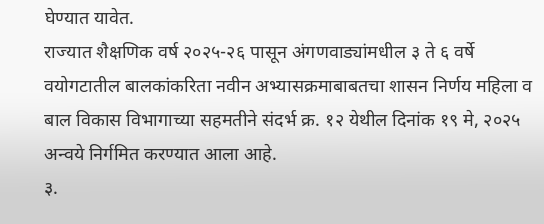घेण्यात यावेत.
राज्यात शैक्षणिक वर्ष २०२५-२६ पासून अंगणवाड्यांमधील ३ ते ६ वर्षे वयोगटातील बालकांकरिता नवीन अभ्यासक्रमाबाबतचा शासन निर्णय महिला व बाल विकास विभागाच्या सहमतीने संदर्भ क्र. १२ येथील दिनांक १९ मे, २०२५ अन्वये निर्गमित करण्यात आला आहे.
३.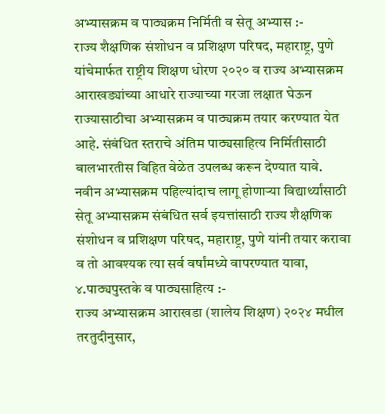अभ्यासक्रम व पाठ्यक्रम निर्मिती व सेतू अभ्यास :-
राज्य शैक्षणिक संशोधन व प्रशिक्षण परिषद, महाराष्ट्र, पुणे यांचेमार्फत राष्ट्रीय शिक्षण धोरण २०२० व राज्य अभ्यासक्रम आराखड्यांच्या आधारे राज्याच्या गरजा लक्षात घेऊन राज्यासाठीचा अभ्यासक्रम व पाठ्यक्रम तयार करण्यात येत आहे. संबंधित स्तराचे अंतिम पाठ्यसाहित्य निर्मितीसाठी बालभारतीस विहित वेळेत उपलब्ध करून देण्यात यावे.
नवीन अभ्यासक्रम पहिल्यांदाच लागू होणाऱ्या विद्यार्थ्यांसाठी सेतू अभ्यासक्रम संबंधित सर्व इयत्तांसाठी राज्य शैक्षणिक संशोधन व प्रशिक्षण परिषद, महाराष्ट्र, पुणे यांनी तयार करावा व तो आवश्यक त्या सर्व वर्षांमध्ये वापरण्यात यावा,
४.पाठ्यपुस्तके व पाठ्यसाहित्य :-
राज्य अभ्यासक्रम आराखडा (शालेय शिक्षण) २०२४ मधील तरतुदीनुसार,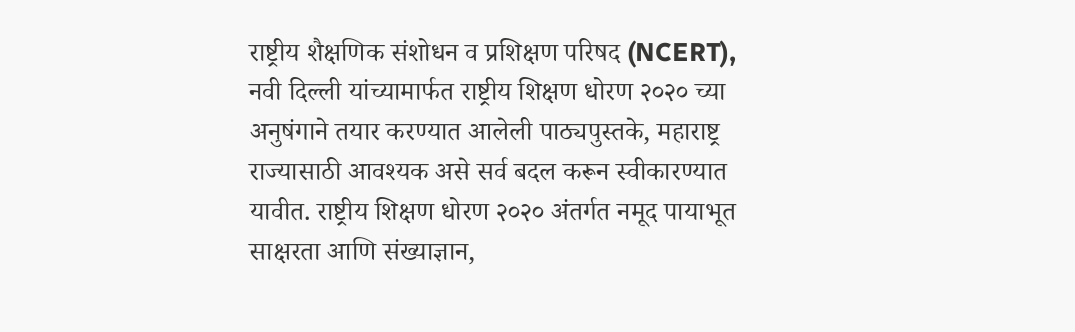राष्ट्रीय शैक्षणिक संशोधन व प्रशिक्षण परिषद (NCERT), नवी दिल्ली यांच्यामार्फत राष्ट्रीय शिक्षण धोरण २०२० च्या अनुषंगाने तयार करण्यात आलेली पाठ्यपुस्तके, महाराष्ट्र राज्यासाठी आवश्यक असे सर्व बदल करून स्वीकारण्यात यावीत. राष्ट्रीय शिक्षण धोरण २०२० अंतर्गत नमूद पायाभूत साक्षरता आणि संख्याज्ञान,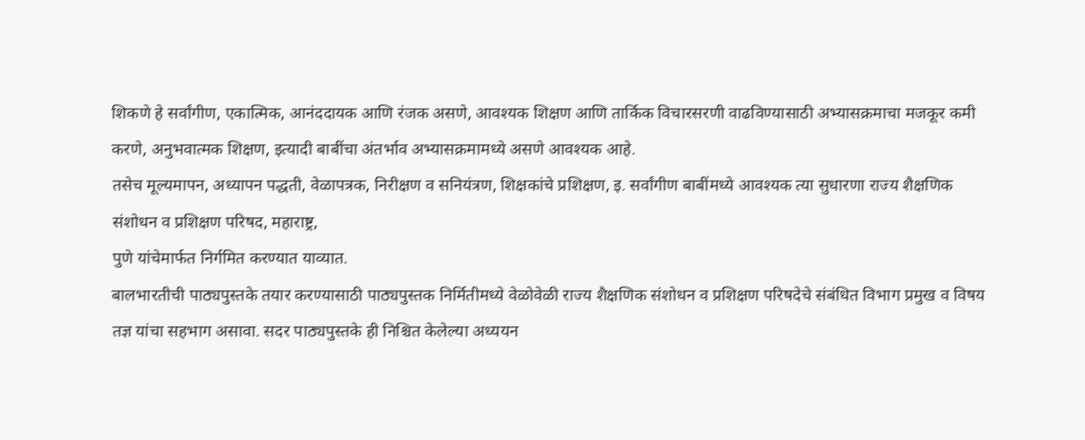शिकणे हे सर्वांगीण, एकात्मिक, आनंददायक आणि रंजक असणे, आवश्यक शिक्षण आणि तार्किक विचारसरणी वाढविण्यासाठी अभ्यासक्रमाचा मजकूर कमी करणे, अनुभवात्मक शिक्षण, इत्यादी बाबींचा अंतर्भाव अभ्यासक्रमामध्ये असणे आवश्यक आहे.
तसेच मूल्यमापन, अध्यापन पद्धती, वेळापत्रक, निरीक्षण व सनियंत्रण, शिक्षकांचे प्रशिक्षण, इ. सर्वांगीण बाबींमध्ये आवश्यक त्या सुधारणा राज्य शैक्षणिक संशोधन व प्रशिक्षण परिषद, महाराष्ट्र,
पुणे यांचेमार्फत निर्गमित करण्यात याव्यात.
बालभारतीची पाठ्यपुस्तके तयार करण्यासाठी पाठ्यपुस्तक निर्मितीमध्ये वेळोवेळी राज्य शैक्षणिक संशोधन व प्रशिक्षण परिषदेचे संबंधित विभाग प्रमुख व विषय तज्ञ यांचा सहभाग असावा. सदर पाठ्यपुस्तके ही निश्चित केलेल्या अध्ययन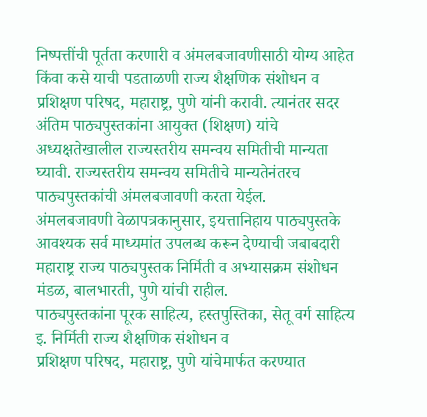निष्पत्तींची पूर्तता करणारी व अंमलबजावणीसाठी योग्य आहेत किंवा कसे याची पडताळणी राज्य शैक्षणिक संशोधन व प्रशिक्षण परिषद, महाराष्ट्र, पुणे यांनी करावी. त्यानंतर सदर अंतिम पाठ्यपुस्तकांना आयुक्त (शिक्षण) यांचे अध्यक्षतेखालील राज्यस्तरीय समन्वय समितीची मान्यता घ्यावी. राज्यस्तरीय समन्वय समितीचे मान्यतेनंतरच पाठ्यपुस्तकांची अंमलबजावणी करता येईल.
अंमलबजावणी वेळापत्रकानुसार, इयत्तानिहाय पाठ्यपुस्तके आवश्यक सर्व माध्यमांत उपलब्ध करून देण्याची जबाबदारी महाराष्ट्र राज्य पाठ्यपुस्तक निर्मिती व अभ्यासक्रम संशोधन मंडळ, बालभारती, पुणे यांची राहील.
पाठ्यपुस्तकांना पूरक साहित्य, हस्तपुस्तिका, सेतू वर्ग साहित्य इ. निर्मिती राज्य शैक्षणिक संशोधन व
प्रशिक्षण परिषद, महाराष्ट्र, पुणे यांचेमार्फत करण्यात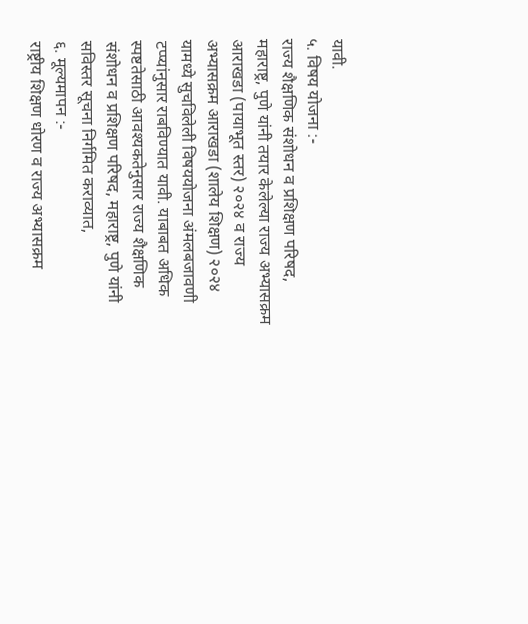यावी.
५. विषय योजना :-
राज्य शैक्षणिक संशोधन व प्रशिक्षण परिषद, महाराष्ट्र, पुणे यांनी तयार केलेल्या राज्य अभ्यासक्रम आराखडा (पायाभूत स्तर) २०२४ व राज्य अभ्यासक्रम आराखडा (शालेय शिक्षण) २०२४ यामध्ये सुचविलेली विषययोजना अंमलबजावणी टप्प्यांनुसार राबविण्यात यावी. याबाबत अधिक स्पष्टतेसाठी आवश्यकतेनुसार राज्य शैक्षणिक संशोधन व प्रशिक्षण परिषद, महाराष्ट्र, पुणे यांनी सविस्तर सूचना निर्गमित कराव्यात,
६. मूल्यमापन :-
राष्ट्रीय शिक्षण धोरण व राज्य अभ्यासक्रम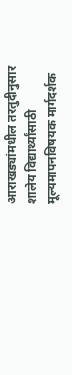आराखड्यांमधील तरतुदीनुसार शालेय विद्यार्थ्यांसाठी मूल्यमापनविषयक मार्गदर्शक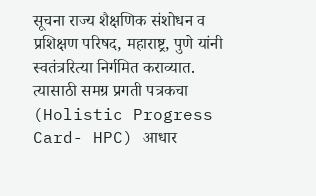सूचना राज्य शैक्षणिक संशोधन व प्रशिक्षण परिषद, महाराष्ट्र, पुणे यांनी स्वतंत्ररित्या निर्गमित कराव्यात. त्यासाठी समग्र प्रगती पत्रकचा (Holistic Progress Card- HPC) आधार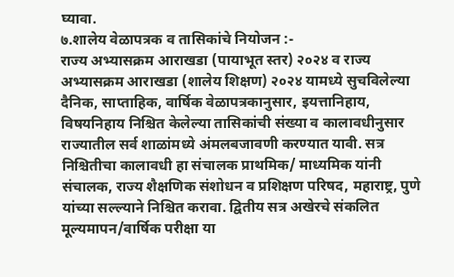घ्यावा.
७.शालेय वेळापत्रक व तासिकांचे नियोजन :-
राज्य अभ्यासक्रम आराखडा (पायाभूत स्तर) २०२४ व राज्य अभ्यासक्रम आराखडा (शालेय शिक्षण) २०२४ यामध्ये सुचविलेल्या दैनिक, साप्ताहिक, वार्षिक वेळापत्रकानुसार, इयत्तानिहाय, विषयनिहाय निश्चित केलेल्या तासिकांची संख्या व कालावधीनुसार राज्यातील सर्व शाळांमध्ये अंमलबजावणी करण्यात यावी. सत्र निश्चितीचा कालावधी हा संचालक प्राथमिक/ माध्यमिक यांनी संचालक, राज्य शैक्षणिक संशोधन व प्रशिक्षण परिषद, महाराष्ट्र, पुणे यांच्या सल्ल्याने निश्चित करावा. द्वितीय सत्र अखेरचे संकलित मूल्यमापन/वार्षिक परीक्षा या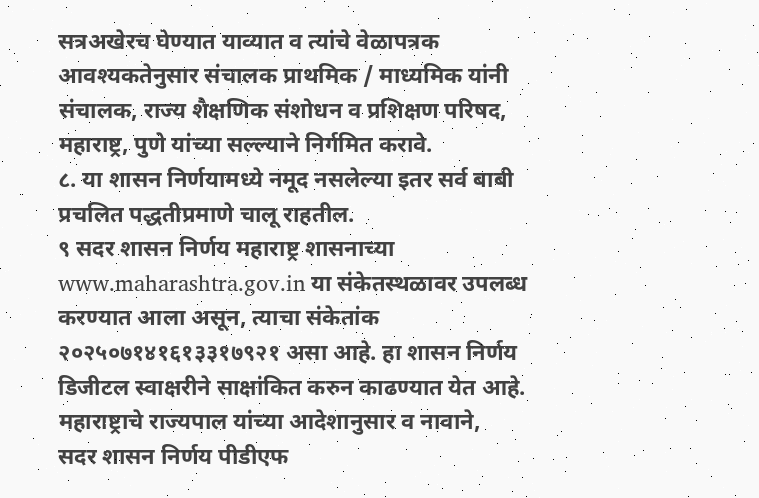सत्रअखेरच घेण्यात याव्यात व त्यांचे वेळापत्रक आवश्यकतेनुसार संचालक प्राथमिक / माध्यमिक यांनी संचालक, राज्य शैक्षणिक संशोधन व प्रशिक्षण परिषद, महाराष्ट्र, पुणे यांच्या सल्ल्याने निर्गमित करावे.
८. या शासन निर्णयामध्ये नमूद नसलेल्या इतर सर्व बाबी प्रचलित पद्धतीप्रमाणे चालू राहतील.
९ सदर शासन निर्णय महाराष्ट्र शासनाच्या www.maharashtra.gov.in या संकेतस्थळावर उपलब्ध करण्यात आला असून, त्याचा संकेतांक २०२५०७१४१६१३३१७९२१ असा आहे. हा शासन निर्णय डिजीटल स्वाक्षरीने साक्षांकित करुन काढण्यात येत आहे.
महाराष्ट्राचे राज्यपाल यांच्या आदेशानुसार व नावाने,
सदर शासन निर्णय पीडीएफ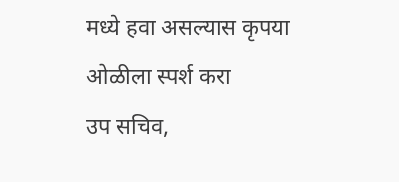मध्ये हवा असल्यास कृपया ओळीला स्पर्श करा
उप सचिव,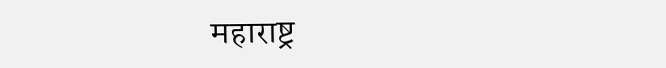महाराष्ट्र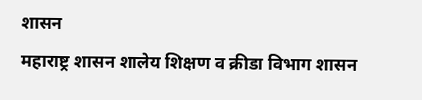शासन
महाराष्ट्र शासन शालेय शिक्षण व क्रीडा विभाग शासन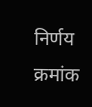निर्णय क्रमांक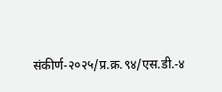संकीर्ण-२०२५/प्र.क्र.९४/एस.डी.-४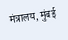मंत्रालय, मुंबई